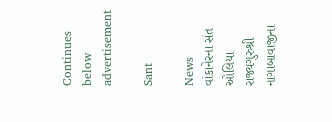Continues below advertisement

Sant

News
વાંકાનેરના સંત ઓલિયા રાજ્યગુરુશ્રી નાગાબાવાજીના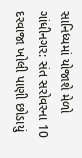સાનિધ્યમાં યોજાશે મેળો
ગાંધીનગર: સંત સરોવરના 10 દરવાજા ખોલી પાણી છોડાયું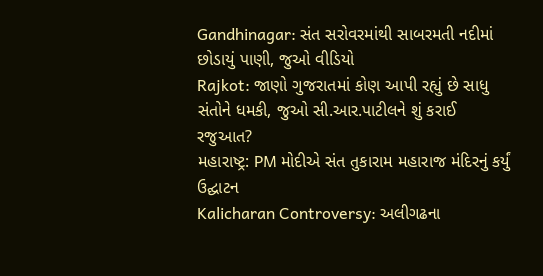Gandhinagar: સંત સરોવરમાંથી સાબરમતી નદીમાં છોડાયું પાણી, જુઓ વીડિયો
Rajkot: જાણો ગુજરાતમાં કોણ આપી રહ્યું છે સાધુ સંતોને ધમકી, જુઓ સી.આર.પાટીલને શું કરાઈ રજુઆત?
મહારાષ્ટ્ર: PM મોદીએ સંત તુકારામ મહારાજ મંદિરનું કર્યું ઉદ્ઘાટન
Kalicharan Controversy: અલીગઢના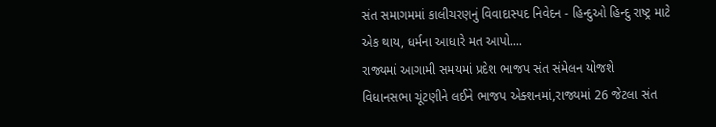સંત સમાગમમાં કાલીચરણનું વિવાદાસ્પદ નિવેદન - હિન્દુઓ હિન્દુ રાષ્ટ્ર માટે એક થાય, ધર્મના આધારે મત આપો....
રાજ્યમાં આગામી સમયમાં પ્રદેશ ભાજપ સંત સંમેલન યોજશે
વિધાનસભા ચૂંટણીને લઈને ભાજપ એક્શનમાં,રાજ્યમાં 26 જેટલા સંત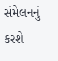સંમેલનનું કરશે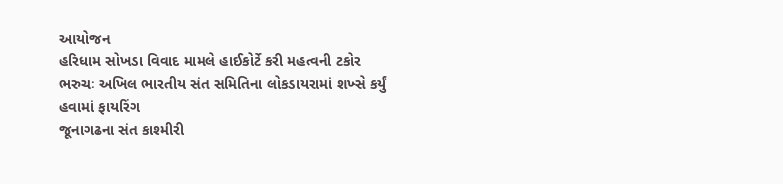આયોજન
હરિધામ સોખડા વિવાદ મામલે હાઈકોર્ટે કરી મહત્વની ટકોર
ભરુચઃ અખિલ ભારતીય સંત સમિતિના લોકડાયરામાં શખ્સે કર્યું હવામાં ફાયરિંગ
જૂનાગઢના સંત કાશ્મીરી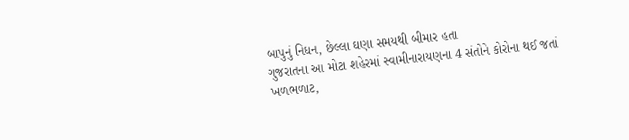બાપુનું નિધન, છેલ્લા ઘણા સમયથી બીમાર હતા
ગુજરાતના આ મોટા શહેરમાં સ્વામીનારાયણના 4 સંતોને કોરોના થઈ જતાં ખળભળાટ,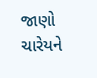જાણો ચારેયને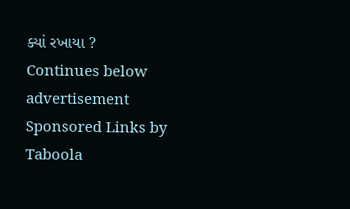ક્યાં રખાયા ?
Continues below advertisement
Sponsored Links by Taboola